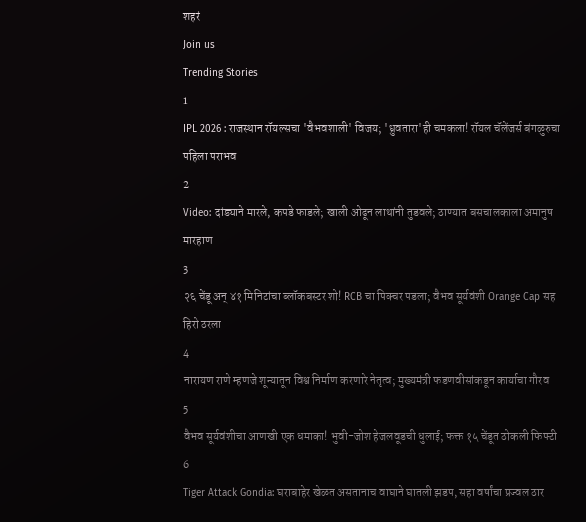शहरं
Join us
Trending Stories
1
IPL 2026 : राजस्थान रॉयल्सचा 'वैभवशाली' विजय; 'ध्रुवतारा'ही चमकला! रॉयल चॅलेंजर्स बंगळुरुचा पहिला पराभव
2
Video: दांड्याने मारले, कपडे फाडले; खाली ओढून लाथांनी तुडवले; ठाण्यात बसचालकाला अमानुष मारहाण
3
२६ चेंडू अन् ४१ मिनिटांचा ब्लॉकबस्टर शो! RCB चा पिक्चर पडला; वैभव सूर्यवंशी Orange Cap सह हिरो ठरला
4
नारायण राणे म्हणजे शून्यातून विश्व निर्माण करणारे नेतृत्व; मुख्यमंत्री फडणवीसांकडून कार्याचा गौरव
5
वैभव सूर्यवंशीचा आणखी एक धमाका! भुवी-जोश हेजलवूडची धुलाई; फक्त १५ चेंडूत ठोकली फिफ्टी
6
Tiger Attack Gondia: घराबाहेर खेळत असतानाच वाघाने घातली झडप, सहा वर्षांचा प्रज्वल ठार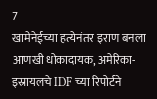7
खामेनेईच्या हत्येनंतर इराण बनला आणखी धोकादायक, अमेरिका-इस्रायलचे IDF च्या रिपोर्टने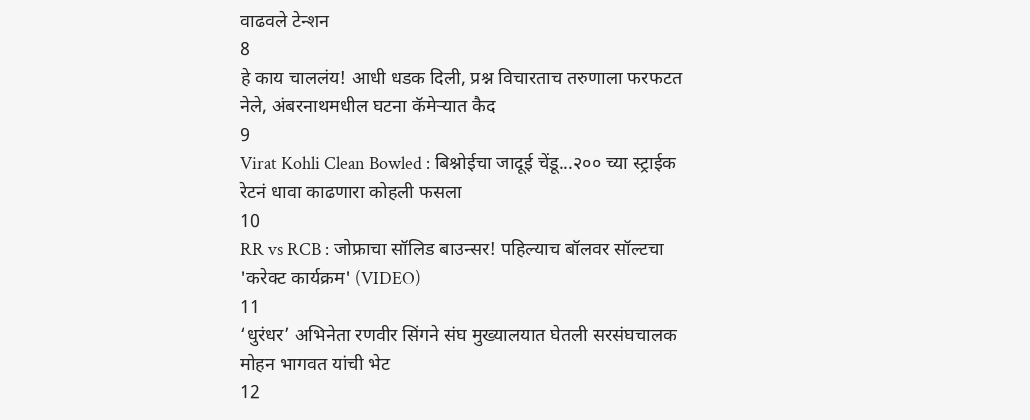वाढवले टेन्शन
8
हे काय चाललंय! आधी धडक दिली, प्रश्न विचारताच तरुणाला फरफटत नेले, अंबरनाथमधील घटना कॅमेऱ्यात कैद
9
Virat Kohli Clean Bowled : बिश्नोईचा जादूई चेंडू...२०० च्या स्ट्राईक रेटनं धावा काढणारा कोहली फसला
10
RR vs RCB : जोफ्राचा सॉलिड बाउन्सर! पहिल्याच बॉलवर सॉल्टचा 'करेक्ट कार्यक्रम' (VIDEO)
11
‘धुरंधर’ अभिनेता रणवीर सिंगने संघ मुख्यालयात घेतली सरसंघचालक मोहन भागवत यांची भेट
12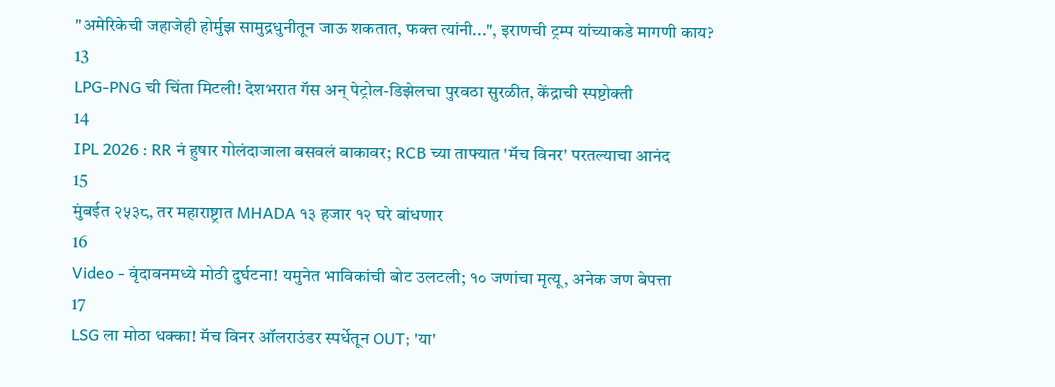"अमेरिकेची जहाजेही होर्मुझ सामुद्रधुनीतून जाऊ शकतात, फक्त त्यांनी...", इराणची ट्रम्प यांच्याकडे मागणी काय?
13
LPG-PNG ची चिंता मिटली! देशभरात गॅस अन् पेट्रोल-डिझेलचा पुरवठा सुरळीत, केंद्राची स्पष्टोक्ती
14
IPL 2026 : RR नं हुषार गोलंदाजाला बसवलं बाकावर; RCB च्या ताफ्यात 'मॅच विनर' परतल्याचा आनंद
15
मुंबईत २५३८, तर महाराष्ट्रात MHADA १३ हजार १२ घरे बांधणार
16
Video - वृंदावनमध्ये मोठी दुर्घटना! यमुनेत भाविकांची बोट उलटली; १० जणांचा मृत्यू, अनेक जण बेपत्ता
17
LSG ला मोठा धक्का! मॅच विनर ऑलराउंडर स्पर्धेतून OUT; 'या'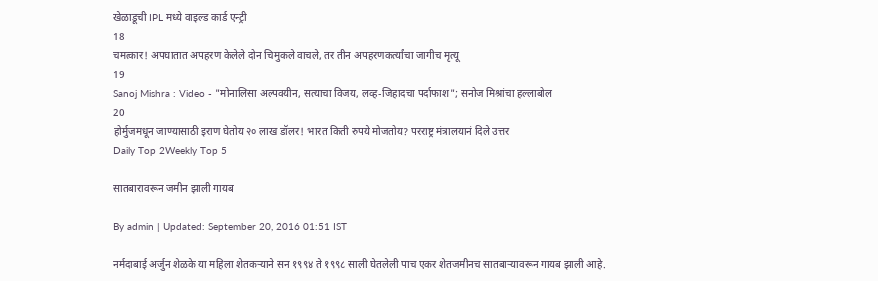खेळाडूची IPL मध्ये वाइल्ड कार्ड एन्ट्री
18
चमत्कार! अपघातात अपहरण केलेले दोन चिमुकले वाचले, तर तीन अपहरणकर्त्यांचा जागीच मृत्यू
19
Sanoj Mishra : Video - "मोनालिसा अल्पवयीन, सत्याचा विजय, लव्ह-जिहादचा पर्दाफाश"; सनोज मिश्रांचा हल्लाबोल
20
होर्मुजमधून जाण्यासाठी इराण घेतोय २० लाख डॉलर! भारत किती रुपये मोजतोय? परराष्ट्र मंत्रालयानं दिले उत्तर
Daily Top 2Weekly Top 5

सातबारावरून जमीन झाली गायब

By admin | Updated: September 20, 2016 01:51 IST

नर्मदाबाई अर्जुन शेळके या महिला शेतकऱ्याने सन १९९४ ते १९९८ साली घेतलेली पाच एकर शेतजमीनच सातबाऱ्यावरून गायब झाली आहे.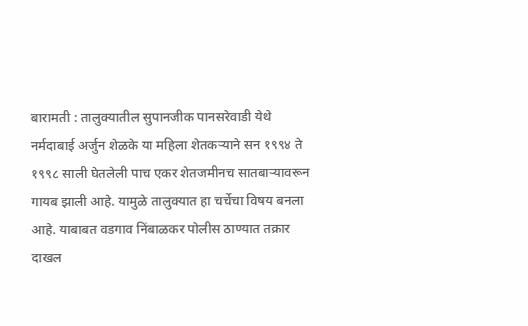बारामती : तालुक्यातील सुपानजीक पानसरेवाडी येथे नर्मदाबाई अर्जुन शेळके या महिला शेतकऱ्याने सन १९९४ ते १९९८ साली घेतलेली पाच एकर शेतजमीनच सातबाऱ्यावरून गायब झाली आहे. यामुळे तालुक्यात हा चर्चेचा विषय बनला आहे. याबाबत वडगाव निंबाळकर पोलीस ठाण्यात तक्रार दाखल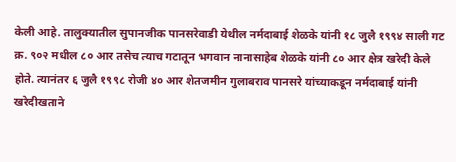केली आहे. तालुक्यातील सुपानजीक पानसरेवाडी येथील नर्मदाबाई शेळके यांनी १८ जुलै १९९४ साली गट क्र. ९०२ मधील ८० आर तसेच त्याच गटातून भगवान नानासाहेब शेळके यांनी ८० आर क्षेत्र खरेदी केले होते. त्यानंतर ६ जुलै १९९८ रोजी ४० आर शेतजमीन गुलाबराव पानसरे यांच्याकडून नर्मदाबाई यांनी खरेदीखताने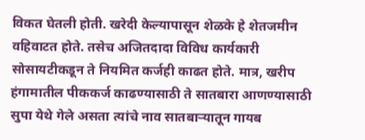विकत घेतली होती. खरेदी केल्यापासून शेळके हे शेतजमीन वहिवाटत होते. तसेच अजितदादा विविध कार्यकारी सोसायटीकडून ते नियमित कर्जही काढत होते. मात्र, खरीप हंगामातील पीककर्ज काढण्यासाठी ते सातबारा आणण्यासाठी सुपा येथे गेले असता त्यांचे नाव सातबाऱ्यातून गायब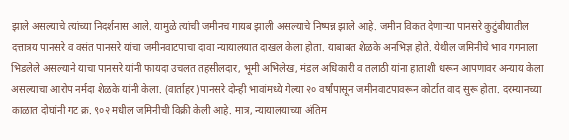झाले असल्याचे त्यांच्या निदर्शनास आले. यामुळे त्यांची जमीनच गायब झाली असल्याचे निष्पन्न झाले आहे. जमीन विकत देणाऱ्या पानसरे कुटुंबीयातील दत्तात्रय पानसरे व वसंत पानसरे यांचा जमीनवाटपाचा दावा न्यायालयात दाखल केला होता. याबाबत शेळके अनभिज्ञ होते. येथील जमिनीचे भाव गगनाला भिडलेले असल्याने याचा पानसरे यांनी फायदा उचलत तहसीलदार, भूमी अभिलेख, मंडल अधिकारी व तलाठी यांना हाताशी धरून आपणावर अन्याय केला असल्याचा आरोप नर्मदा शेळके यांनी केला. (वार्ताहर)पानसरे दोन्ही भावांमध्ये गेल्या २० वर्षांपासून जमीनवाटपावरून कोर्टात वाद सुरू होता. दरम्यानच्या काळात दोघांनी गट क्र. ९०२ मधील जमिनीची विक्री केली आहे. मात्र, न्यायालयाच्या अंतिम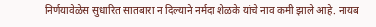निर्णयावेळेस सुधारित सातबारा न दिल्याने नर्मदा शेळके यांचे नाव कमी झाले आहे. नायब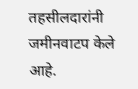तहसीलदारांनी जमीनवाटप केले आहे.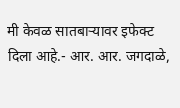मी केवळ सातबाऱ्यावर इफेक्ट दिला आहे.- आर. आर. जगदाळे,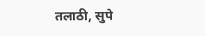तलाठी, सुपे